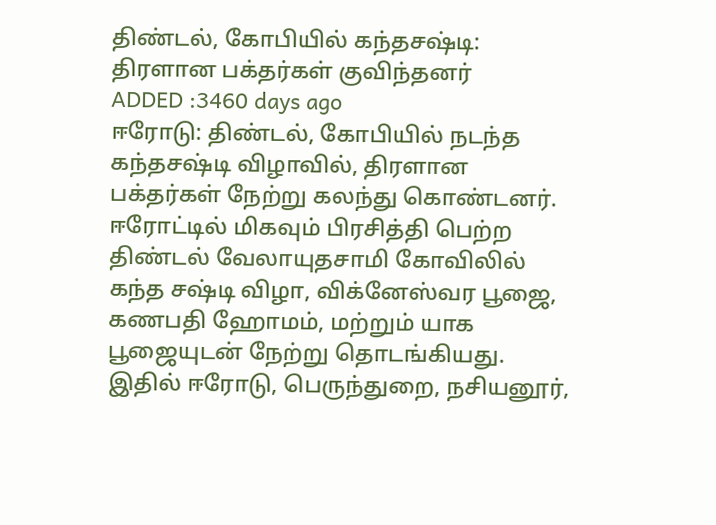திண்டல், கோபியில் கந்தசஷ்டி: திரளான பக்தர்கள் குவிந்தனர்
ADDED :3460 days ago
ஈரோடு: திண்டல், கோபியில் நடந்த கந்தசஷ்டி விழாவில், திரளான பக்தர்கள் நேற்று கலந்து கொண்டனர். ஈரோட்டில் மிகவும் பிரசித்தி பெற்ற திண்டல் வேலாயுதசாமி கோவிலில் கந்த சஷ்டி விழா, விக்னேஸ்வர பூஜை, கணபதி ஹோமம், மற்றும் யாக பூஜையுடன் நேற்று தொடங்கியது. இதில் ஈரோடு, பெருந்துறை, நசியனூர்,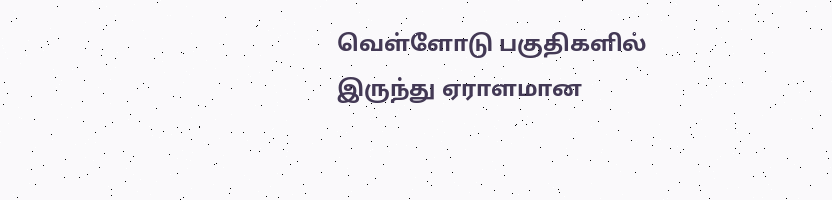வெள்ளோடு பகுதிகளில் இருந்து ஏராளமான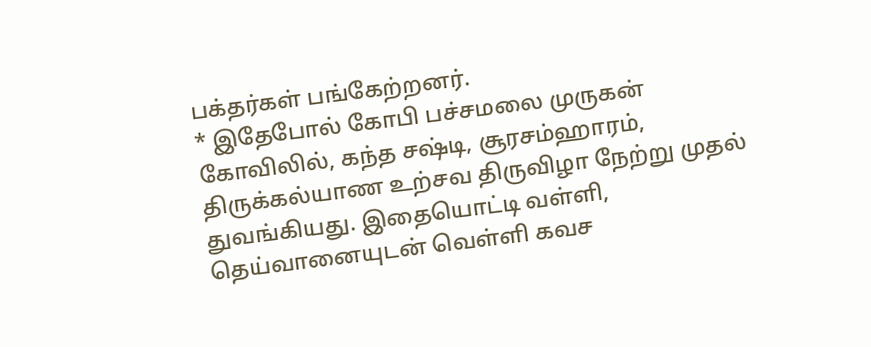பக்தர்கள் பங்கேற்றனர்.
* இதேபோல் கோபி பச்சமலை முருகன் கோவிலில், கந்த சஷ்டி, சூரசம்ஹாரம், திருக்கல்யாண உற்சவ திருவிழா நேற்று முதல் துவங்கியது. இதையொட்டி வள்ளி, தெய்வானையுடன் வெள்ளி கவச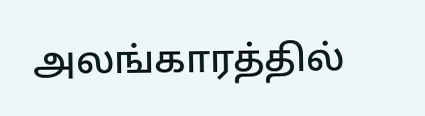அலங்காரத்தில்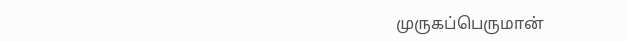முருகப்பெருமான்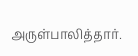அருள்பாலித்தார்.